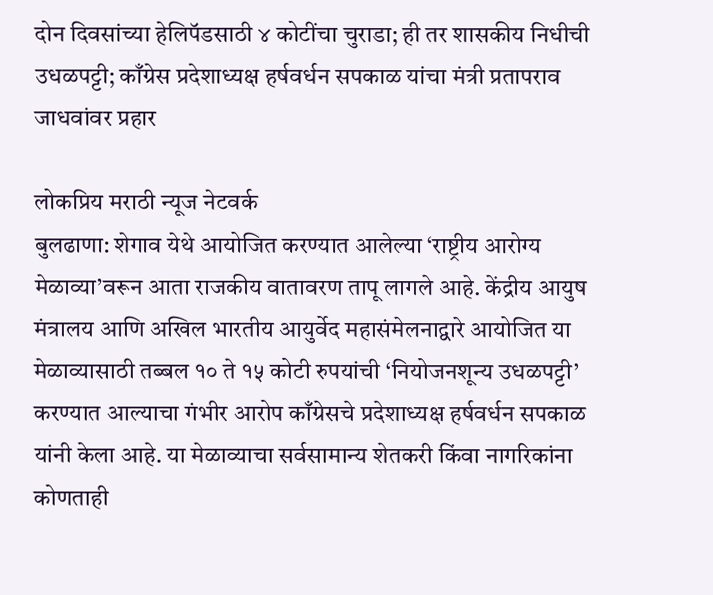दोन दिवसांच्या हेलिपॅडसाठी ४ कोटींचा चुराडा; ही तर शासकीय निधीची उधळपट्टी; काँग्रेस प्रदेशाध्यक्ष हर्षवर्धन सपकाळ यांचा मंत्री प्रतापराव जाधवांवर प्रहार

लोकप्रिय मराठी न्यूज नेटवर्क
बुलढाणा: शेगाव येथे आयोजित करण्यात आलेल्या ‘राष्ट्रीय आरोग्य मेळाव्या’वरून आता राजकीय वातावरण तापू लागले आहे. केंद्रीय आयुष मंत्रालय आणि अखिल भारतीय आयुर्वेद महासंमेलनाद्वारे आयोजित या मेळाव्यासाठी तब्बल १० ते १५ कोटी रुपयांची ‘नियोजनशून्य उधळपट्टी’ करण्यात आल्याचा गंभीर आरोप काँग्रेसचे प्रदेशाध्यक्ष हर्षवर्धन सपकाळ यांनी केला आहे. या मेळाव्याचा सर्वसामान्य शेतकरी किंवा नागरिकांना कोणताही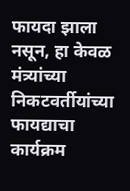फायदा झाला नसून, हा केवळ मंत्र्यांच्या निकटवर्तीयांच्या फायद्याचा कार्यक्रम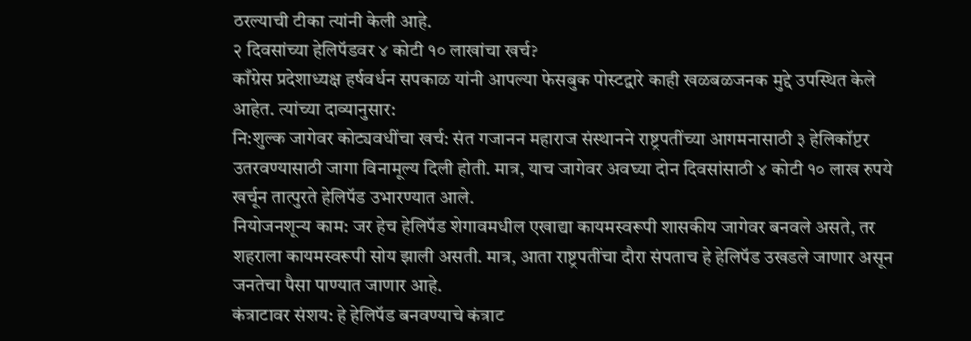ठरल्याची टीका त्यांनी केली आहे.
२ दिवसांच्या हेलिपॅडवर ४ कोटी १० लाखांचा खर्च?
काँग्रेस प्रदेशाध्यक्ष हर्षवर्धन सपकाळ यांनी आपल्या फेसबुक पोस्टद्वारे काही खळबळजनक मुद्दे उपस्थित केले आहेत. त्यांच्या दाव्यानुसार:
नि:शुल्क जागेवर कोट्यवधींचा खर्च: संत गजानन महाराज संस्थानने राष्ट्रपतींच्या आगमनासाठी ३ हेलिकॉप्टर उतरवण्यासाठी जागा विनामूल्य दिली होती. मात्र, याच जागेवर अवघ्या दोन दिवसांसाठी ४ कोटी १० लाख रुपये खर्चून तात्पुरते हेलिपॅड उभारण्यात आले.
नियोजनशून्य काम: जर हेच हेलिपॅड शेगावमधील एखाद्या कायमस्वरूपी शासकीय जागेवर बनवले असते, तर शहराला कायमस्वरूपी सोय झाली असती. मात्र, आता राष्ट्रपतींचा दौरा संपताच हे हेलिपॅड उखडले जाणार असून जनतेचा पैसा पाण्यात जाणार आहे.
कंत्राटावर संशय: हे हेलिपॅड बनवण्याचे कंत्राट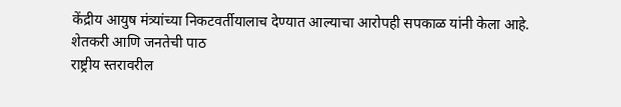केंद्रीय आयुष मंत्र्यांच्या निकटवर्तीयालाच देण्यात आल्याचा आरोपही सपकाळ यांनी केला आहे.
शेतकरी आणि जनतेची पाठ
राष्ट्रीय स्तरावरील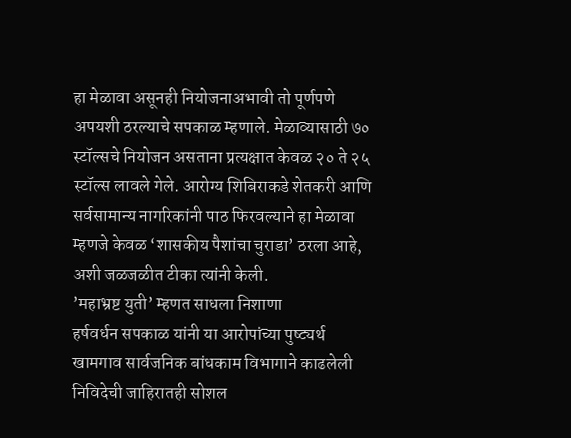हा मेळावा असूनही नियोजनाअभावी तो पूर्णपणे अपयशी ठरल्याचे सपकाळ म्हणाले. मेळाव्यासाठी ७० स्टॉल्सचे नियोजन असताना प्रत्यक्षात केवळ २० ते २५ स्टॉल्स लावले गेले. आरोग्य शिबिराकडे शेतकरी आणि सर्वसामान्य नागरिकांनी पाठ फिरवल्याने हा मेळावा म्हणजे केवळ ‘शासकीय पैशांचा चुराडा’ ठरला आहे, अशी जळजळीत टीका त्यांनी केली.
’महाभ्रष्ट युती’ म्हणत साधला निशाणा
हर्षवर्धन सपकाळ यांनी या आरोपांच्या पुष्ट्यर्थ खामगाव सार्वजनिक बांधकाम विभागाने काढलेली निविदेची जाहिरातही सोशल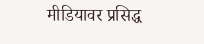मीडियावर प्रसिद्ध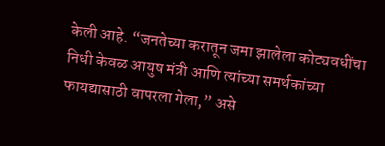केली आहे. “जनतेच्या करातून जमा झालेला कोट्यवधींचा निधी केवळ आयुष मंत्री आणि त्यांच्या समर्थकांच्या फायद्यासाठी वापरला गेला,” असे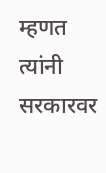म्हणत त्यांनी सरकारवर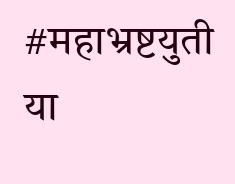#महाभ्रष्टयुती या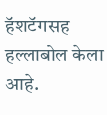हॅशटॅगसह हल्लाबोल केला आहे.